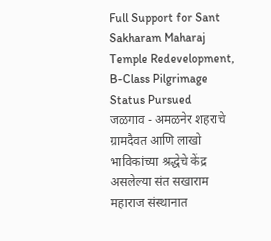Full Support for Sant Sakharam Maharaj Temple Redevelopment, B-Class Pilgrimage Status Pursued
जळगाव - अमळनेर शहराचे ग्रामदैवत आणि लाखो भाविकांच्या श्रद्धेचे केंद्र असलेल्या संत सखाराम महाराज संस्थानात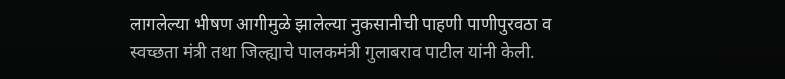लागलेल्या भीषण आगीमुळे झालेल्या नुकसानीची पाहणी पाणीपुरवठा व स्वच्छता मंत्री तथा जिल्ह्याचे पालकमंत्री गुलाबराव पाटील यांनी केली.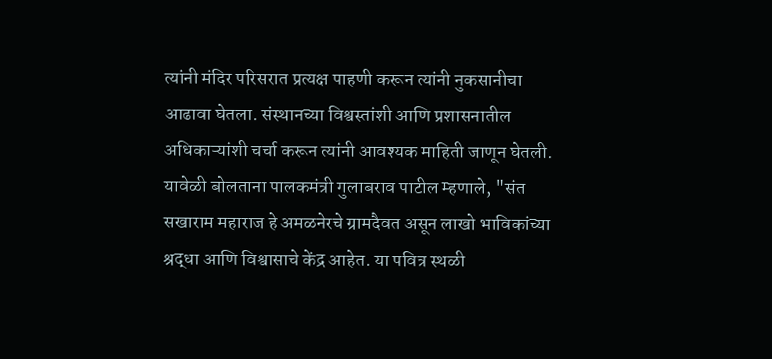त्यांनी मंदिर परिसरात प्रत्यक्ष पाहणी करून त्यांनी नुकसानीचा आढावा घेतला. संस्थानच्या विश्वस्तांशी आणि प्रशासनातील अधिकाऱ्यांशी चर्चा करून त्यांनी आवश्यक माहिती जाणून घेतली.
यावेळी बोलताना पालकमंत्री गुलाबराव पाटील म्हणाले, "संत सखाराम महाराज हे अमळनेरचे ग्रामदैवत असून लाखो भाविकांच्या श्रद्धा आणि विश्वासाचे केंद्र आहेत. या पवित्र स्थळी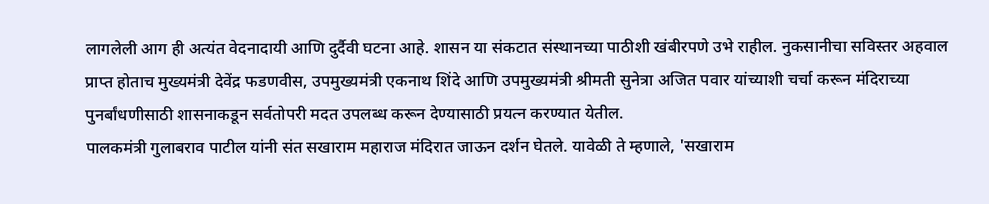लागलेली आग ही अत्यंत वेदनादायी आणि दुर्दैवी घटना आहे. शासन या संकटात संस्थानच्या पाठीशी खंबीरपणे उभे राहील. नुकसानीचा सविस्तर अहवाल प्राप्त होताच मुख्यमंत्री देवेंद्र फडणवीस, उपमुख्यमंत्री एकनाथ शिंदे आणि उपमुख्यमंत्री श्रीमती सुनेत्रा अजित पवार यांच्याशी चर्चा करून मंदिराच्या पुनर्बांधणीसाठी शासनाकडून सर्वतोपरी मदत उपलब्ध करून देण्यासाठी प्रयत्न करण्यात येतील.
पालकमंत्री गुलाबराव पाटील यांनी संत सखाराम महाराज मंदिरात जाऊन दर्शन घेतले. यावेळी ते म्हणाले, 'सखाराम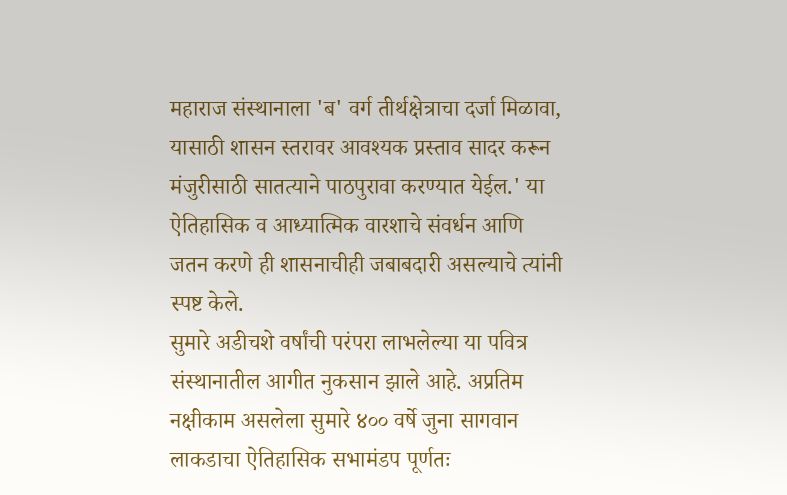महाराज संस्थानाला 'ब' वर्ग तीर्थक्षेत्राचा दर्जा मिळावा, यासाठी शासन स्तरावर आवश्यक प्रस्ताव सादर करून मंजुरीसाठी सातत्याने पाठपुरावा करण्यात येईल.' या ऐतिहासिक व आध्यात्मिक वारशाचे संवर्धन आणि जतन करणे ही शासनाचीही जबाबदारी असल्याचे त्यांनी स्पष्ट केले.
सुमारे अडीचशे वर्षांची परंपरा लाभलेल्या या पवित्र संस्थानातील आगीत नुकसान झाले आहे. अप्रतिम नक्षीकाम असलेला सुमारे ४०० वर्षे जुना सागवान लाकडाचा ऐतिहासिक सभामंडप पूर्णतः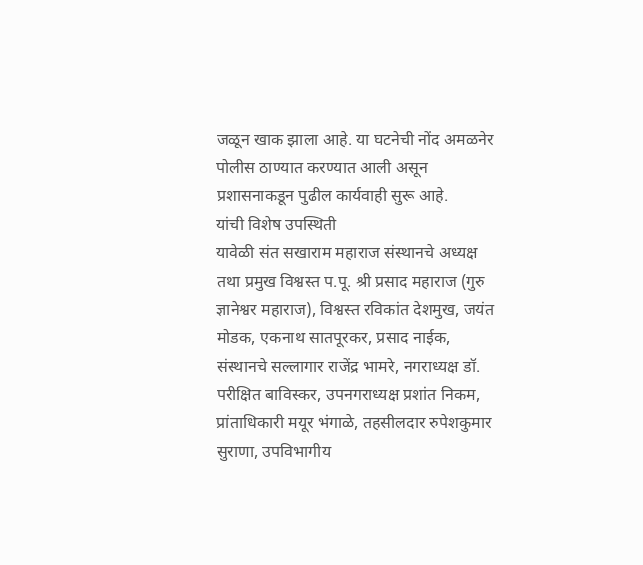जळून खाक झाला आहे. या घटनेची नोंद अमळनेर पोलीस ठाण्यात करण्यात आली असून प्रशासनाकडून पुढील कार्यवाही सुरू आहे.
यांची विशेष उपस्थिती
यावेळी संत सखाराम महाराज संस्थानचे अध्यक्ष तथा प्रमुख विश्वस्त प.पू. श्री प्रसाद महाराज (गुरु ज्ञानेश्वर महाराज), विश्वस्त रविकांत देशमुख, जयंत मोडक, एकनाथ सातपूरकर, प्रसाद नाईक, संस्थानचे सल्लागार राजेंद्र भामरे, नगराध्यक्ष डॉ. परीक्षित बाविस्कर, उपनगराध्यक्ष प्रशांत निकम, प्रांताधिकारी मयूर भंगाळे, तहसीलदार रुपेशकुमार सुराणा, उपविभागीय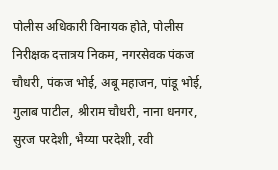पोलीस अधिकारी विनायक होते, पोलीस निरीक्षक दत्तात्रय निकम, नगरसेवक पंकज चौधरी, पंकज भोई, अबू महाजन, पांडू भोई, गुलाब पाटील, श्रीराम चौधरी, नाना धनगर, सुरज परदेशी, भैय्या परदेशी, रवी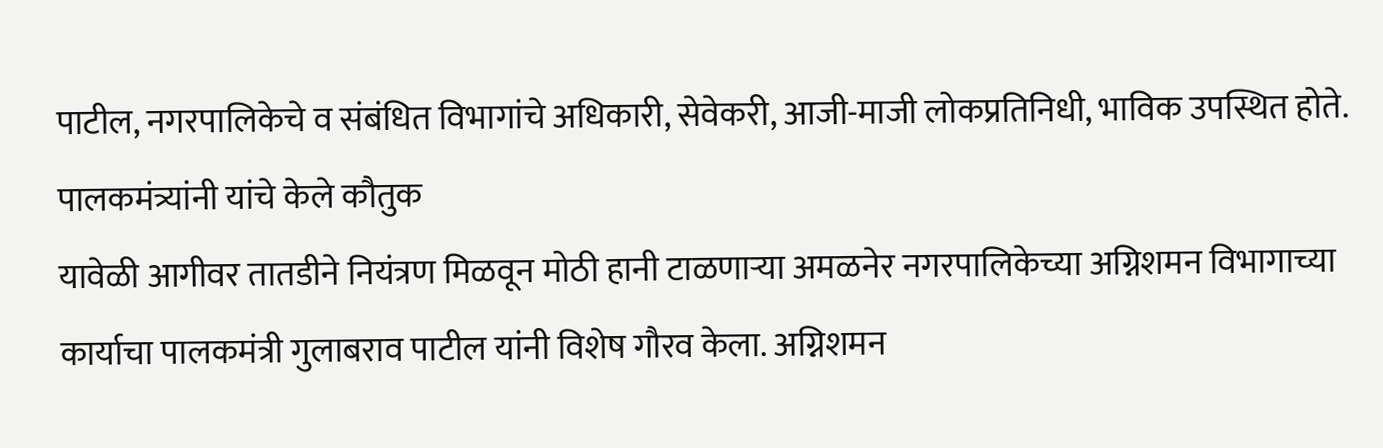पाटील, नगरपालिकेचे व संबंधित विभागांचे अधिकारी, सेवेकरी, आजी-माजी लोकप्रतिनिधी, भाविक उपस्थित होते.
पालकमंत्र्यांनी यांचे केले कौतुक
यावेळी आगीवर तातडीने नियंत्रण मिळवून मोठी हानी टाळणाऱ्या अमळनेर नगरपालिकेच्या अग्निशमन विभागाच्या कार्याचा पालकमंत्री गुलाबराव पाटील यांनी विशेष गौरव केला. अग्निशमन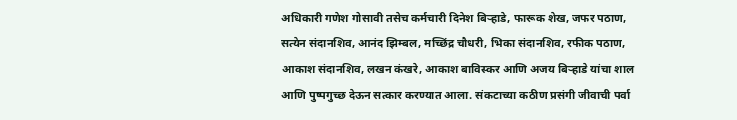अधिकारी गणेश गोसावी तसेच कर्मचारी दिनेश बिऱ्हाडे, फारूक शेख, जफर पठाण, सत्येन संदानशिव, आनंद झिम्बल, मच्छिंद्र चौधरी, भिका संदानशिव, रफीक पठाण, आकाश संदानशिव, लखन कंखरे, आकाश बाविस्कर आणि अजय बिऱ्हाडे यांचा शाल आणि पुष्पगुच्छ देऊन सत्कार करण्यात आला. संकटाच्या कठीण प्रसंगी जीवाची पर्वा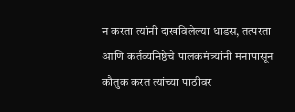न करता त्यांनी दाखविलेल्या धाडस, तत्परता आणि कर्तव्यनिष्ठेचे पालकमंत्र्यांनी मनापासून कौतुक करत त्यांच्या पाठीवर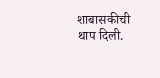शाबासकीची थाप दिली.